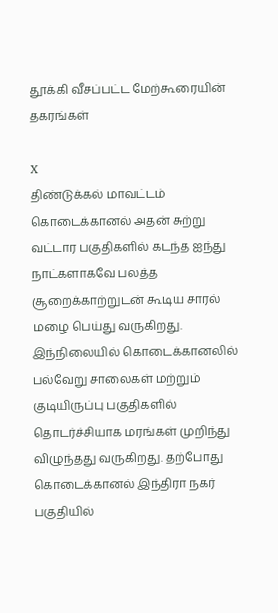தூக்கி வீசப்பட்ட மேற்கூரையின் தகரங்கள்

X
திண்டுக்கல் மாவட்டம் கொடைக்கானல் அதன் சுற்று வட்டார பகுதிகளில் கடந்த ஐந்து நாட்களாகவே பலத்த சூறைக்காற்றுடன் கூடிய சாரல் மழை பெய்து வருகிறது. இந்நிலையில் கொடைக்கானலில் பல்வேறு சாலைகள் மற்றும் குடியிருப்பு பகுதிகளில் தொடர்ச்சியாக மரங்கள் முறிந்து விழுந்தது வருகிறது. தற்போது கொடைக்கானல் இந்திரா நகர் பகுதியில்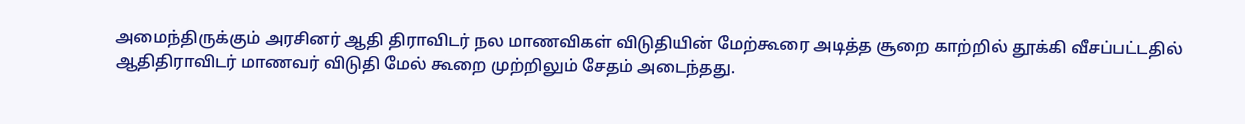அமைந்திருக்கும் அரசினர் ஆதி திராவிடர் நல மாணவிகள் விடுதியின் மேற்கூரை அடித்த சூறை காற்றில் தூக்கி வீசப்பட்டதில் ஆதிதிராவிடர் மாணவர் விடுதி மேல் கூறை முற்றிலும் சேதம் அடைந்தது.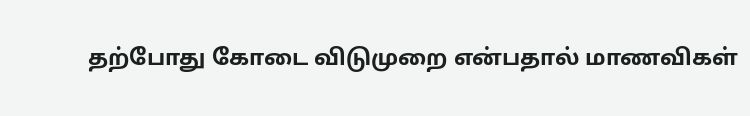தற்போது கோடை விடுமுறை என்பதால் மாணவிகள்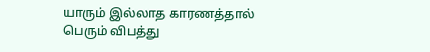யாரும் இல்லாத காரணத்தால் பெரும் விபத்து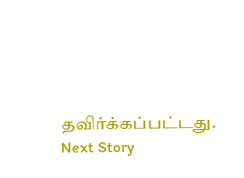தவிர்க்கப்பட்டது.
Next Story